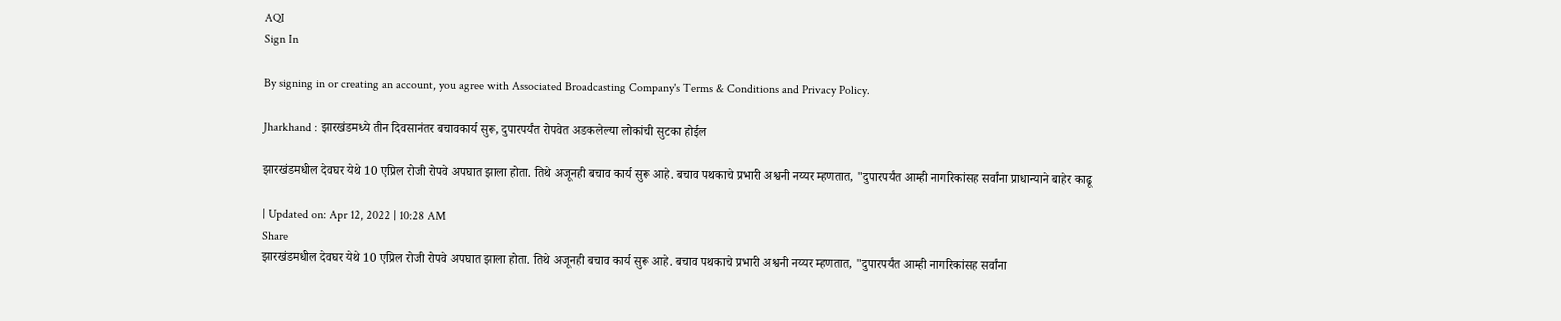AQI
Sign In

By signing in or creating an account, you agree with Associated Broadcasting Company's Terms & Conditions and Privacy Policy.

Jharkhand : झारखंडमध्ये तीन दिवसानंतर बचावकार्य सुरू, दुपारपर्यंत रोपवेत अडकलेल्या लोकांची सुटका होईल

झारखंडमधील देवघर येथे 10 एप्रिल रोजी रोपवे अपघात झाला होता. तिथे अजूनही बचाव कार्य सुरू आहे. बचाव पथकाचे प्रभारी अश्वनी नय्यर म्हणतात, "दुपारपर्यंत आम्ही नागरिकांसह सर्वांना प्राधान्याने बाहेर काढू

| Updated on: Apr 12, 2022 | 10:28 AM
Share
झारखंडमधील देवघर येथे 10 एप्रिल रोजी रोपवे अपघात झाला होता. तिथे अजूनही बचाव कार्य सुरू आहे. बचाव पथकाचे प्रभारी अश्वनी नय्यर म्हणतात, "दुपारपर्यंत आम्ही नागरिकांसह सर्वांना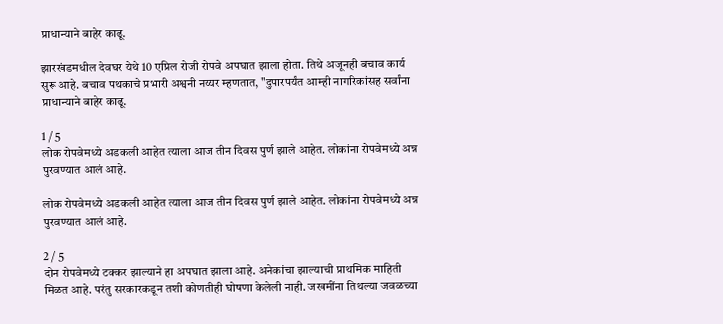प्राधान्याने बाहेर काढू.

झारखंडमधील देवघर येथे 10 एप्रिल रोजी रोपवे अपघात झाला होता. तिथे अजूनही बचाव कार्य सुरू आहे. बचाव पथकाचे प्रभारी अश्वनी नय्यर म्हणतात, "दुपारपर्यंत आम्ही नागरिकांसह सर्वांना प्राधान्याने बाहेर काढू.

1 / 5
लोक रोपवेमध्ये अडकली आहेत त्याला आज तीन दिवस पुर्ण झाले आहेत. लोकांना रोपवेमध्ये अन्न पुरवण्यात आलं आहे.

लोक रोपवेमध्ये अडकली आहेत त्याला आज तीन दिवस पुर्ण झाले आहेत. लोकांना रोपवेमध्ये अन्न पुरवण्यात आलं आहे.

2 / 5
दोन रोपवेमध्ये टक्कर झाल्याने हा अपघात झाला आहे. अनेकांचा झाल्याची प्राथमिक माहिती मिळत आहे. परंतु सरकारकडून तशी कोणतीही घोषणा केलेली नाही. जखमींना तिथल्या जवळच्या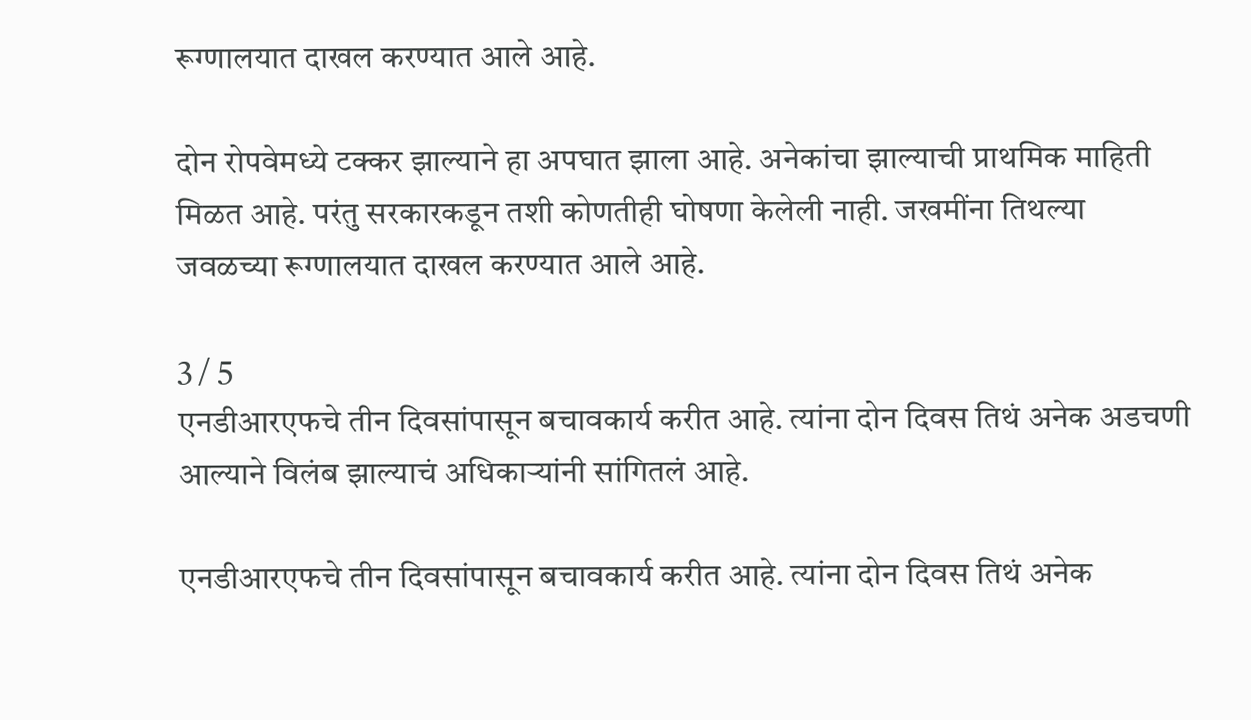रूग्णालयात दाखल करण्यात आले आहे.

दोन रोपवेमध्ये टक्कर झाल्याने हा अपघात झाला आहे. अनेकांचा झाल्याची प्राथमिक माहिती मिळत आहे. परंतु सरकारकडून तशी कोणतीही घोषणा केलेली नाही. जखमींना तिथल्या जवळच्या रूग्णालयात दाखल करण्यात आले आहे.

3 / 5
एनडीआरएफचे तीन दिवसांपासून बचावकार्य करीत आहे. त्यांना दोन दिवस तिथं अनेक अडचणी आल्याने विलंब झाल्याचं अधिकाऱ्यांनी सांगितलं आहे.

एनडीआरएफचे तीन दिवसांपासून बचावकार्य करीत आहे. त्यांना दोन दिवस तिथं अनेक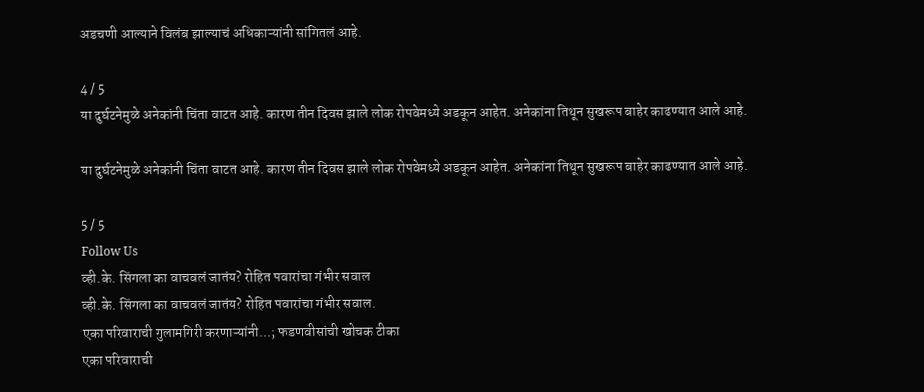अडचणी आल्याने विलंब झाल्याचं अधिकाऱ्यांनी सांगितलं आहे.

4 / 5
या दुर्घटनेमुळे अनेकांनी चिंता वाटत आहे. कारण तीन दिवस झाले लोक रोपवेमध्ये अडकून आहेत. अनेकांना तिथून सुखरूप बाहेर काढण्यात आले आहे.

या दुर्घटनेमुळे अनेकांनी चिंता वाटत आहे. कारण तीन दिवस झाले लोक रोपवेमध्ये अडकून आहेत. अनेकांना तिथून सुखरूप बाहेर काढण्यात आले आहे.

5 / 5
Follow Us
व्ही.के. सिंगला का वाचवलं जातंय? रोहित पवारांचा गंभीर सवाल
व्ही.के. सिंगला का वाचवलं जातंय? रोहित पवारांचा गंभीर सवाल.
एका परिवाराची गुलामगिरी करणाऱ्यांनी...; फडणवीसांची खोचक टीका
एका परिवाराची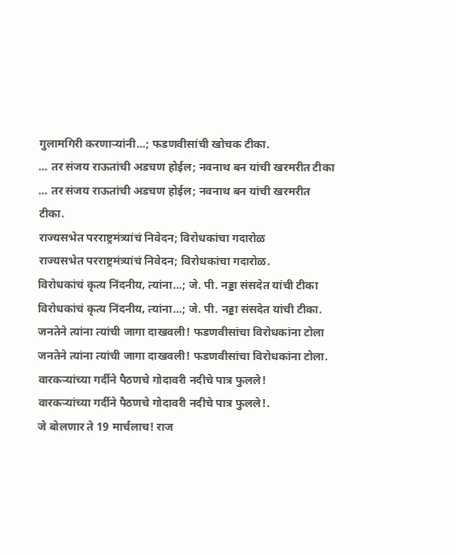गुलामगिरी करणाऱ्यांनी...; फडणवीसांची खोचक टीका.
... तर संजय राऊतांची अडचण होईल; नवनाथ बन यांची खरमरीत टीका
... तर संजय राऊतांची अडचण होईल; नवनाथ बन यांची खरमरीत टीका.
राज्यसभेत परराष्ट्रमंत्र्यांचं निवेदन; विरोधकांचा गदारोळ
राज्यसभेत परराष्ट्रमंत्र्यांचं निवेदन; विरोधकांचा गदारोळ.
विरोधकांचं कृत्य निंदनीय, त्यांना...; जे. पी. नड्डा संसदेत यांची टीका
विरोधकांचं कृत्य निंदनीय, त्यांना...; जे. पी. नड्डा संसदेत यांची टीका.
जनतेने त्यांना त्यांची जागा दाखवली! फडणवीसांचा विरोधकांना टोला
जनतेने त्यांना त्यांची जागा दाखवली! फडणवीसांचा विरोधकांना टोला.
वारकऱ्यांच्या गर्दीने पैठणचे गोदावरी नदीचे पात्र फुलले!
वारकऱ्यांच्या गर्दीने पैठणचे गोदावरी नदीचे पात्र फुलले!.
जे बोलणार ते 19 मार्चलाच! राज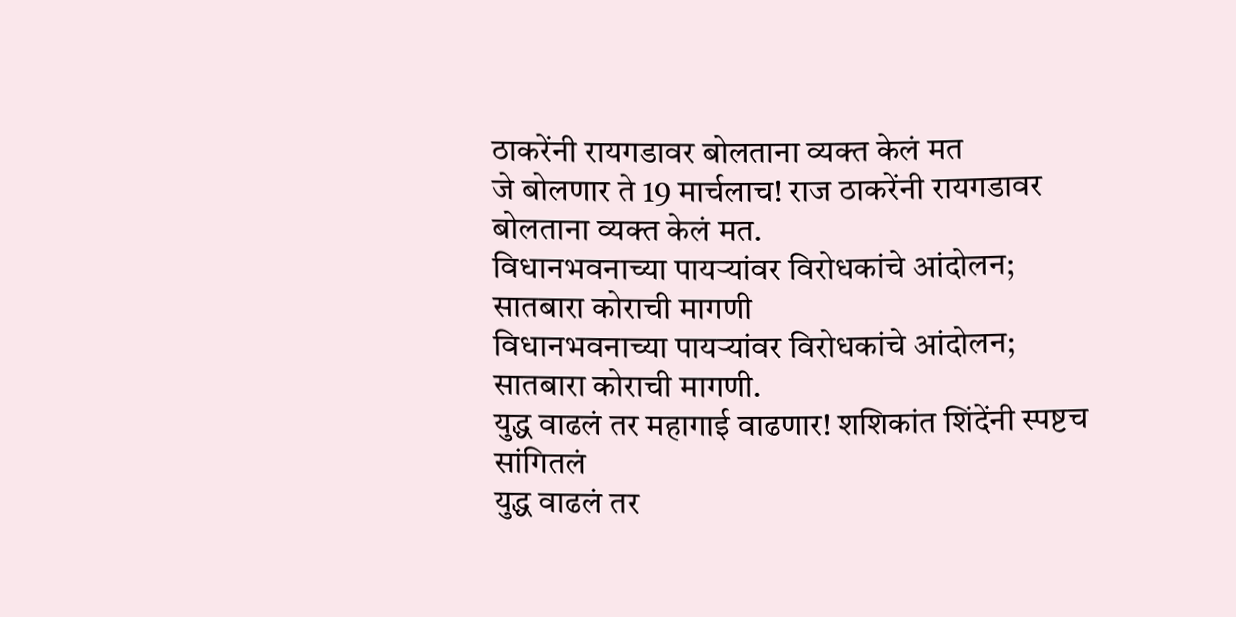ठाकरेंनी रायगडावर बोलताना व्यक्त केलं मत
जे बोलणार ते 19 मार्चलाच! राज ठाकरेंनी रायगडावर बोलताना व्यक्त केलं मत.
विधानभवनाच्या पायऱ्यांवर विरोधकांचे आंदोलन; सातबारा कोराची मागणी
विधानभवनाच्या पायऱ्यांवर विरोधकांचे आंदोलन; सातबारा कोराची मागणी.
युद्ध वाढलं तर महागाई वाढणार! शशिकांत शिंदेंनी स्पष्टच सांगितलं
युद्ध वाढलं तर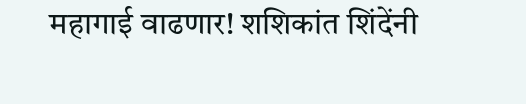महागाई वाढणार! शशिकांत शिंदेंनी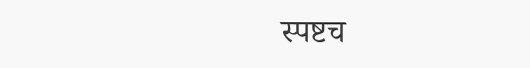स्पष्टच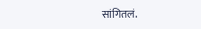सांगितलं.